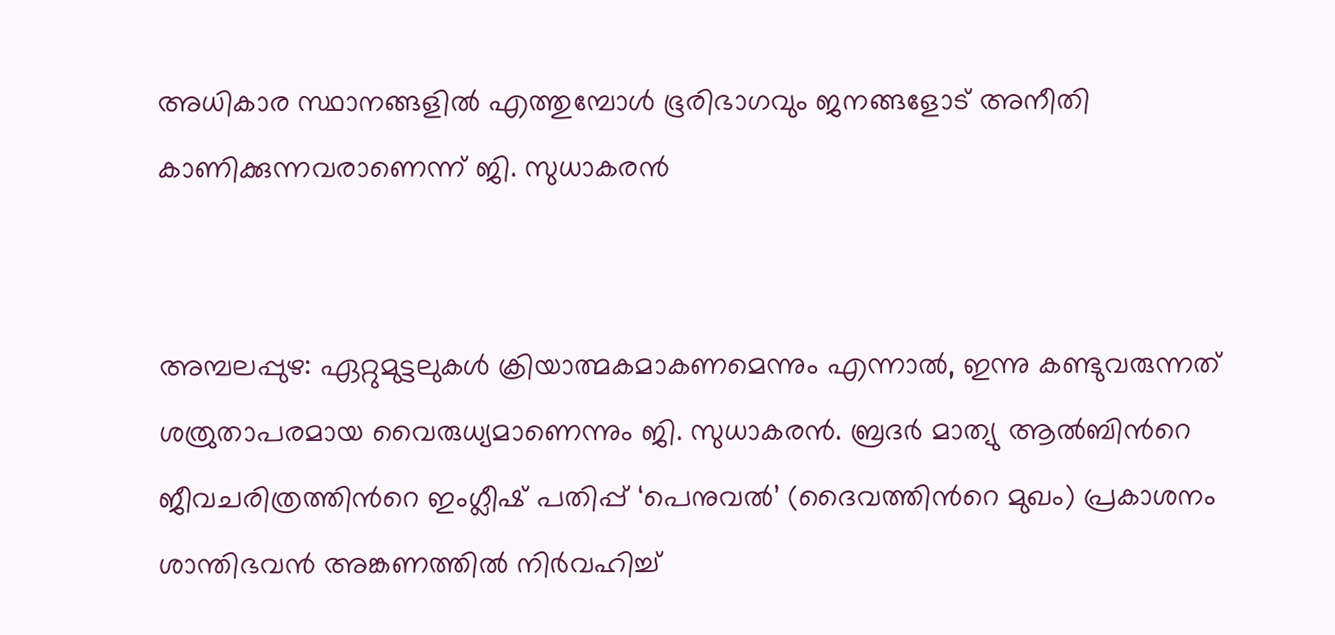അധികാര സ്ഥാനങ്ങളിൽ എത്തുമ്പോൾ ഭൂരിഭാഗവും ജനങ്ങളോട് അനീതി കാണിക്കുന്നവരാണെന്ന് ജി. സുധാകരൻ


അമ്പലപ്പുഴ: ഏറ്റുമുട്ടലുകൾ ക്രിയാത്മകമാകണമെന്നും എന്നാൽ, ഇന്നു കണ്ടുവരുന്നത് ശത്രുതാപരമായ വൈരുധ്യമാണെന്നും ജി. സുധാകരൻ. ബ്രദർ മാത്യു ആൽബിന്‍റെ ജീവചരിത്രത്തിന്‍റെ ഇംഗ്ലീഷ് പതിപ്പ് ‘പെനുവൽ’ (ദൈവത്തിന്‍റെ മുഖം) പ്രകാശനം ശാന്തിഭവൻ അങ്കണത്തിൽ നിർവഹിച്ച്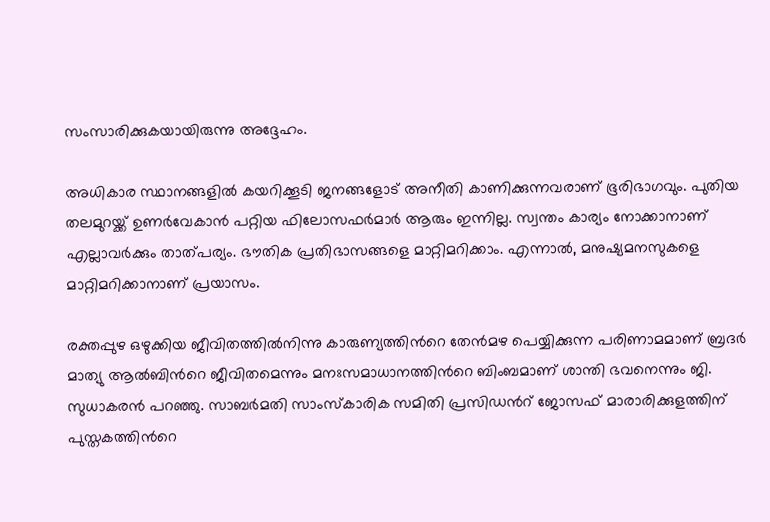സംസാരിക്കുകയായിരുന്നു അദ്ദേഹം.

അധികാര സ്ഥാനങ്ങളിൽ കയറിക്കൂടി ജനങ്ങളോട് അനീതി കാണിക്കുന്നവരാണ് ഭൂരിഭാഗവും. പുതിയ തലമുറയ്ക്ക് ഉണർവേകാൻ പറ്റിയ ഫിലോസഫർമാർ ആരും ഇന്നില്ല. സ്വന്തം കാര്യം നോക്കാനാണ് എല്ലാവർക്കും താത്പര്യം. ഭൗതിക പ്രതിഭാസങ്ങളെ മാറ്റിമറിക്കാം. എന്നാൽ, മനുഷ്യമനസുകളെ മാറ്റിമറിക്കാനാണ് പ്രയാസം.

രക്തപ്പുഴ ഒഴുക്കിയ ജീവിതത്തിൽനിന്നു കാരുണ്യത്തിന്‍റെ തേൻമഴ പെയ്യിക്കുന്ന പരിണാമമാണ് ബ്രദർ മാത്യു ആൽബിന്‍റെ ജീവിതമെന്നും മനഃസമാധാനത്തിന്‍റെ ബിംബമാണ് ശാന്തി ഭവനെന്നും ജി. സുധാകരൻ പറഞ്ഞു. സാബർമതി സാംസ്കാരിക സമിതി പ്രസിഡന്‍റ് ജോസഫ് മാരാരിക്കുളത്തിന് പുസ്തകത്തിന്‍റെ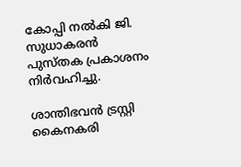കോപ്പി നൽകി ജി. സുധാകരൻ പുസ്തക പ്രകാശനം നിർവഹിച്ചു.

ശാന്തിഭവൻ ട്രസ്റ്റി കൈനകരി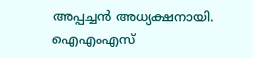അപ്പച്ചൻ അധ്യക്ഷനായി. ഐഎംഎസ്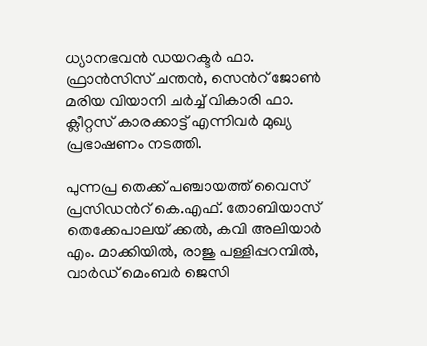ധ്യാനഭവൻ ഡയറക്ടർ ഫാ. ഫ്രാൻസിസ് ചന്തൻ, സെന്‍റ് ജോൺ മരിയ വിയാനി ചർച്ച് വികാരി ഫാ. ക്ലീറ്റസ് കാരക്കാട്ട് എന്നിവർ മുഖ്യ പ്രഭാഷണം നടത്തി.

പുന്നപ്ര തെക്ക് പഞ്ചായത്ത് വൈസ് പ്രസിഡന്‍റ് കെ.എഫ്. തോബിയാസ് തെക്കേപാലയ് ക്കൽ, കവി അലിയാർ എം. മാക്കിയിൽ, രാജു പള്ളിപ്പറമ്പിൽ, വാർഡ് മെംബർ ജെസി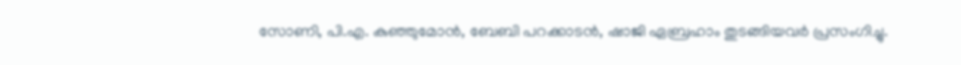സോണി, പി.എ. കുഞ്ഞുമോൻ, ബേബി പറക്കാടൻ, ഷാജി ഏബ്രഹാം തുടങ്ങിയവർ പ്രസംഗിച്ചു.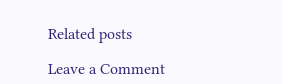Related posts

Leave a Comment